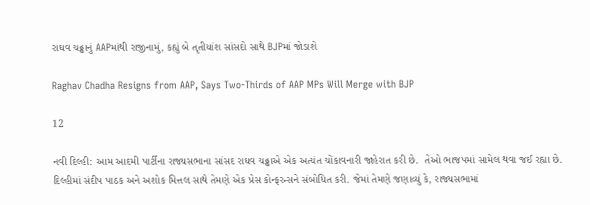રાઘવ ચઢ્ઢાનું AAPમાંથી રાજીનામું, કહ્યું બે તૃતીયાંશ સાંસદો સાથે BJPમાં જોડાશે

Raghav Chadha Resigns from AAP, Says Two-Thirds of AAP MPs Will Merge with BJP

12

નવી દિલ્હી: આમ આદમી પાર્ટીના રાજ્યસભાના સાંસદ રાઘવ ચઢ્ઢાએ એક અત્યંત ચોંકાવનારી જાહેરાત કરી છે.  તેઓ ભાજપમાં સામેલ થવા જઈ રહ્યા છે. દિલ્હીમાં સંદીપ પાઠક અને અશોક મિત્તલ સાથે તેમણે એક પ્રેસ કોન્ફરન્સને સંબોધિત કરી. જેમાં તેમણે જણાવ્યું કે, રાજ્યસભામાં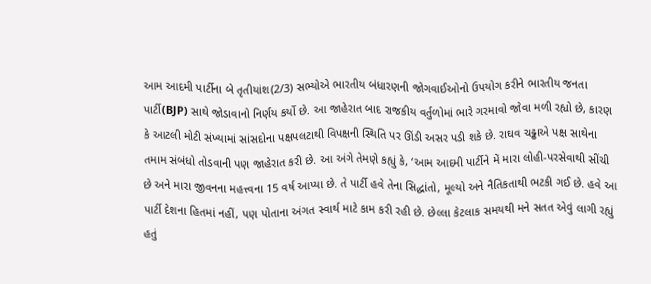આમ આદમી પાર્ટીના બે તૃતીયાંશ(2/3) સભ્યોએ ભારતીય બંધારણની જોગવાઈઓનો ઉપયોગ કરીને ભારતીય જનતા પાર્ટી(BJP) સાથે જોડાવાનો નિર્ણય કર્યો છે. આ જાહેરાત બાદ રાજકીય વર્તુળોમાં ભારે ગરમાવો જોવા મળી રહ્યો છે, કારણ કે આટલી મોટી સંખ્યામાં સાંસદોના પક્ષપલટાથી વિપક્ષની સ્થિતિ પર ઊંડી અસર પડી શકે છે. રાઘવ ચઢ્ઢાએ પક્ષ સાથેના તમામ સંબંધો તોડવાની પણ જાહેરાત કરી છે. આ અંગે તેમણે કહ્યું કે, ‘આમ આદમી પાર્ટીને મેં મારા લોહી-પરસેવાથી સીંચી છે અને મારા જીવનના મહત્ત્વના 15 વર્ષ આપ્યા છે. તે પાર્ટી હવે તેના સિદ્ધાંતો, મૂલ્યો અને નૈતિકતાથી ભટકી ગઈ છે. હવે આ પાર્ટી દેશના હિતમાં નહીં, પણ પોતાના અંગત સ્વાર્થ માટે કામ કરી રહી છે. છેલ્લા કેટલાક સમયથી મને સતત એવું લાગી રહ્યું હતું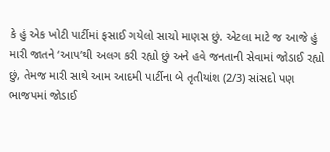કે હું એક ખોટી પાર્ટીમાં ફસાઈ ગયેલો સાચો માણસ છું. એટલા માટે જ આજે હું મારી જાતને ‘આપ’થી અલગ કરી રહ્યો છું અને હવે જનતાની સેવામાં જોડાઈ રહ્યો છું, તેમજ મારી સાથે આમ આદમી પાર્ટીના બે તૃતીયાંશ (2/3) સાંસદો પણ ભાજપમાં જોડાઈ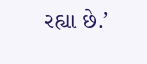રહ્યા છે.’